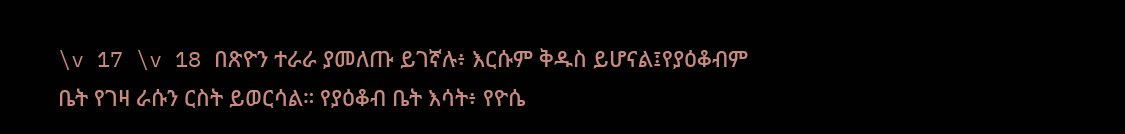\v 17 \v 18 በጽዮን ተራራ ያመለጡ ይገኛሉ፥ እርሱም ቅዱስ ይሆናል፤የያዕቆብም ቤት የገዛ ራሱን ርስት ይወርሳል። የያዕቆብ ቤት እሳት፥ የዮሴ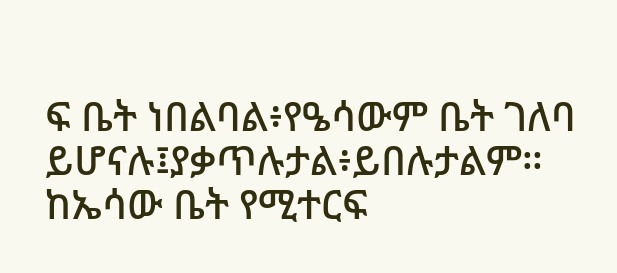ፍ ቤት ነበልባል፥የዔሳውም ቤት ገለባ ይሆናሉ፤ያቃጥሉታል፥ይበሉታልም። ከኤሳው ቤት የሚተርፍ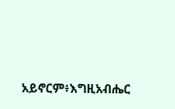አይኖርም፥እግዚአብሔር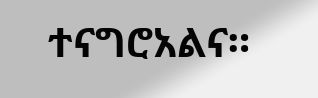ተናግሮአልና።